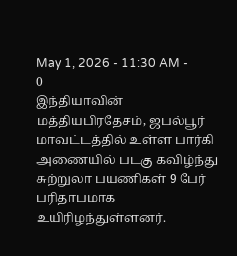May 1, 2026 - 11:30 AM -
0
இந்தியாவின் மத்தியபிரதேசம், ஜபல்பூர் மாவட்டத்தில் உள்ள பார்கி அணையில் படகு கவிழ்ந்து சுற்றுலா பயணிகள் 9 பேர் பரிதாபமாக உயிரிழந்துள்ளனர்.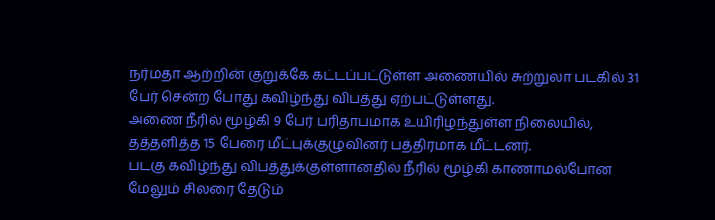நர்மதா ஆற்றின் குறுக்கே கட்டப்பட்டுள்ள அணையில் சுற்றுலா படகில் 31 பேர் சென்ற போது கவிழ்ந்து விபத்து ஏற்பட்டுள்ளது.
அணை நீரில் மூழ்கி 9 பேர் பரிதாபமாக உயிரிழந்துள்ள நிலையில், தத்தளித்த 15 பேரை மீட்புக்குழுவினர் பத்திரமாக மீட்டனர்.
படகு கவிழ்ந்து விபத்துக்குள்ளானதில் நீரில் மூழ்கி காணாமல்போன மேலும் சிலரை தேடும்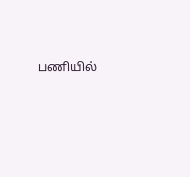பணியில்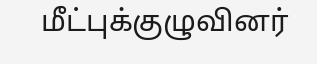மீட்புக்குழுவினர்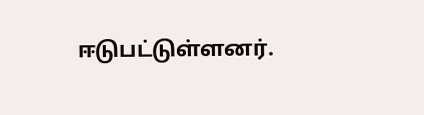ஈடுபட்டுள்ளனர்.